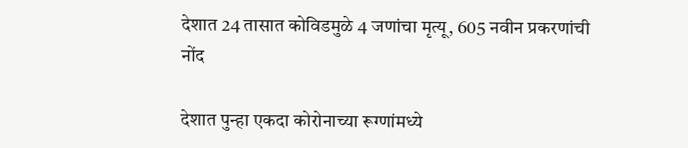देशात 24 तासात कोविडमुळे 4 जणांचा मृत्यू, 605 नवीन प्रकरणांची नोंद

देशात पुन्हा एकदा कोरोनाच्या रूग्णांमध्ये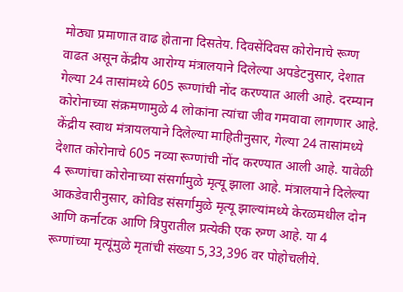मोठ्या प्रमाणात वाढ होताना दिसतेय. दिवसेंदिवस कोरोनाचे रूग्ण वाढत असून केंद्रीय आरोग्य मंत्रालयाने दिलेल्या अपडेटनुसार, देशात गेल्या 24 तासांमध्ये 605 रूग्णांची नोंद करण्यात आली आहे. दरम्यान कोरोनाच्या संक्रमणामुळे 4 लोकांना त्यांचा जीव गमवावा लागणार आहे. केंद्रीय स्वाथ मंत्रायलयाने दिलेल्या माहितीनुसार, गेल्या 24 तासांमध्ये देशात कोरोनाचे 605 नव्या रूग्णांची नोंद करण्यात आली आहे. यावेळी 4 रूग्णांचा कोरोनाच्या संसर्गामुळे मृत्यू झाला आहे. मंत्रालयाने दिलेल्या आकडेवारीनुसार, कोविड संसर्गामुळे मृत्यू झाल्यांमध्ये केरळमधील दोन आणि कर्नाटक आणि त्रिपुरातील प्रत्येकी एक रुग्ण आहे. या 4 रूग्णांच्या मृत्यूंमुळे मृतांची संख्या 5,33,396 वर पोहोचलीये.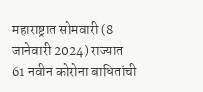महाराष्ट्रात सोमवारी (8 जानेवारी 2024) राज्यात 61 नवीन कोरोना बाधितांची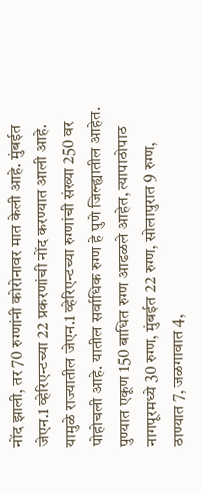नोंद झाली, तर 70 रुग्णांनी कोरोनावर मात केली आहे. मुंबईत जेएन.1 व्हेरिएन्टच्या 22 प्रकरणांची नोंद करण्यात आली आहे. यामुळे राज्यातील जेएन.1 व्हेरिएन्टच्या रुग्णांची संख्या 250 वर पोहोचली आहे. यातील सर्वाधिक रुग्ण हे पुणे जिल्ह्यातील आहेत. पुण्यात एकूण 150 बाधित रुग्ण आढळले आहेत, त्यापाठोपाठ नागपूरमध्ये 30 रुग्ण, मुंबईत 22 रुग्ण, सोलापुरात 9 रुग्ण, ठाण्यात 7, जळगावात 4,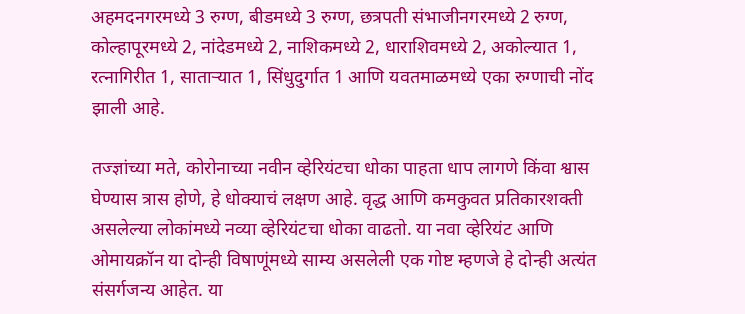अहमदनगरमध्ये 3 रुग्ण, बीडमध्ये 3 रुग्ण, छत्रपती संभाजीनगरमध्ये 2 रुग्ण, कोल्हापूरमध्ये 2, नांदेडमध्ये 2, नाशिकमध्ये 2, धाराशिवमध्ये 2, अकोल्यात 1, रत्नागिरीत 1, साताऱ्यात 1, सिंधुदुर्गात 1 आणि यवतमाळमध्ये एका रुग्णाची नोंद झाली आहे.

तज्ज्ञांच्या मते, कोरोनाच्या नवीन व्हेरियंटचा धोका पाहता धाप लागणे किंवा श्वास घेण्यास त्रास होणे, हे धोक्याचं लक्षण आहे. वृद्ध आणि कमकुवत प्रतिकारशक्ती असलेल्या लोकांमध्ये नव्या व्हेरियंटचा धोका वाढतो. या नवा व्हेरियंट आणि ओमायक्रॉन या दोन्ही विषाणूंमध्ये साम्य असलेली एक गोष्ट म्हणजे हे दोन्ही अत्यंत संसर्गजन्य आहेत. या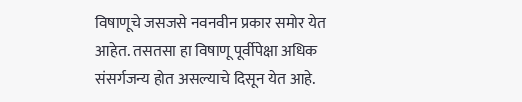विषाणूचे जसजसे नवनवीन प्रकार समोर येत आहेत. तसतसा हा विषाणू पूर्वीपेक्षा अधिक संसर्गजन्य होत असल्याचे दिसून येत आहे.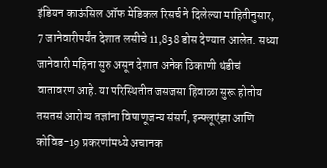इंडियन काऊंसिल ऑफ मेडिकल रिसर्च ने दिलेल्या माहितीनुसार, 7 जानेवारीपर्यंत देशात लसीचे 11,838 डोस देण्यात आलेत. सध्या जानेवारी महिना सुरु असून देशात अनेक ठिकाणी थंडीचं वातावरण आहे. या परिस्थितीत जसजसा हिवाळा सुरू होतोय तसतसं आरोग्य तज्ञांना विषाणूजन्य संसर्ग, इन्फ्लूएंझा आणि कोविड-19 प्रकरणांमध्ये अचानक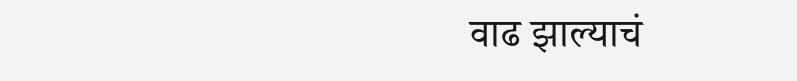वाढ झाल्याचं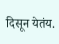दिसून येतंय.